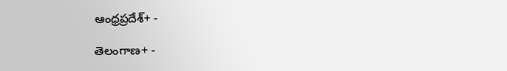ఆంధ్రప్రదేశ్+ -

తెలంగాణ+ -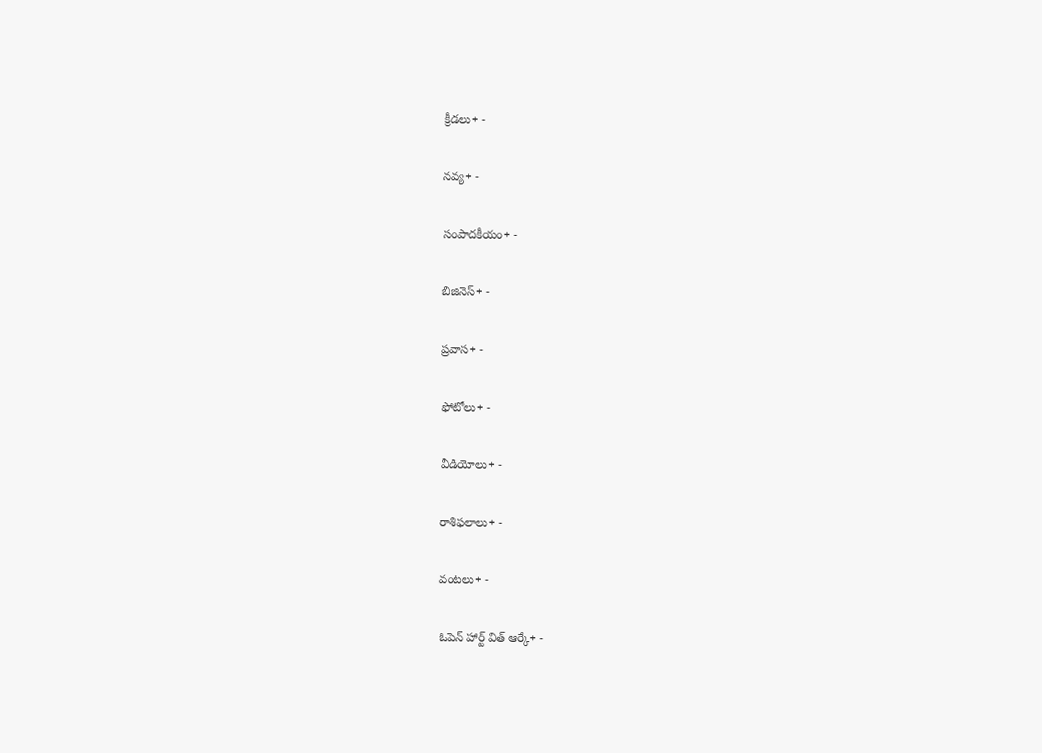క్రీడలు+ -

నవ్య+ -

సంపాదకీయం+ -

బిజినెస్+ -

ప్రవాస+ -

ఫోటోలు+ -

వీడియోలు+ -

రాశిఫలాలు+ -

వంటలు+ -

ఓపెన్ హార్ట్ విత్ ఆర్కే+ -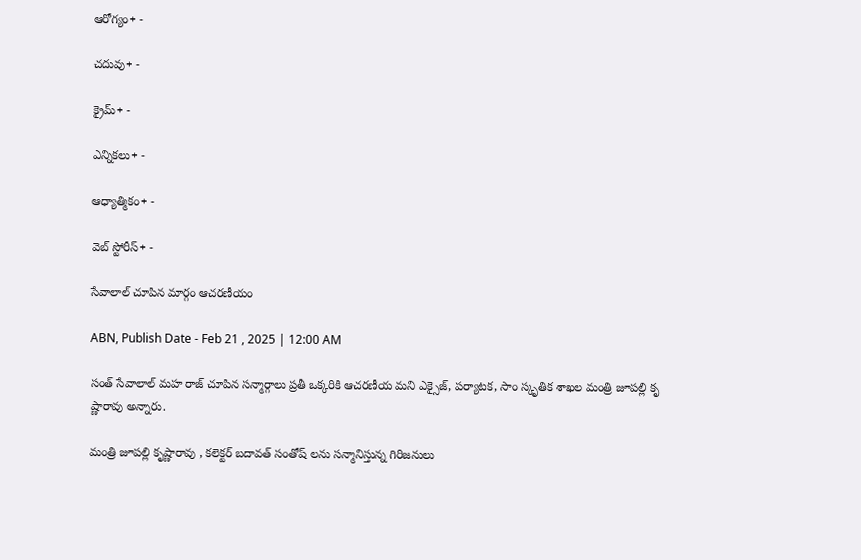ఆరోగ్యం+ -

చదువు+ -

క్రైమ్+ -

ఎన్నికలు+ -

ఆధ్యాత్మికం+ -

వెబ్ స్టోరీస్+ -

సేవాలాల్‌ చూపిన మార్గం ఆచరణీయం

ABN, Publish Date - Feb 21 , 2025 | 12:00 AM

సంత్‌ సేవాలాల్‌ మహ రాజ్‌ చూపిన సన్మార్గాలు ప్రతీ ఒక్కరికి ఆచరణీయ మని ఎక్సైజ్‌, పర్యాటక, సాం స్కృతిక శాఖల మంత్రి జూపల్లి కృ ష్ణారావు అన్నారు.

మంత్రి జూపల్లి కృష్ణారావు , కలెక్టర్‌ బదావత్‌ సంతోష్‌ లను సన్మానిస్తున్న గిరిజనులు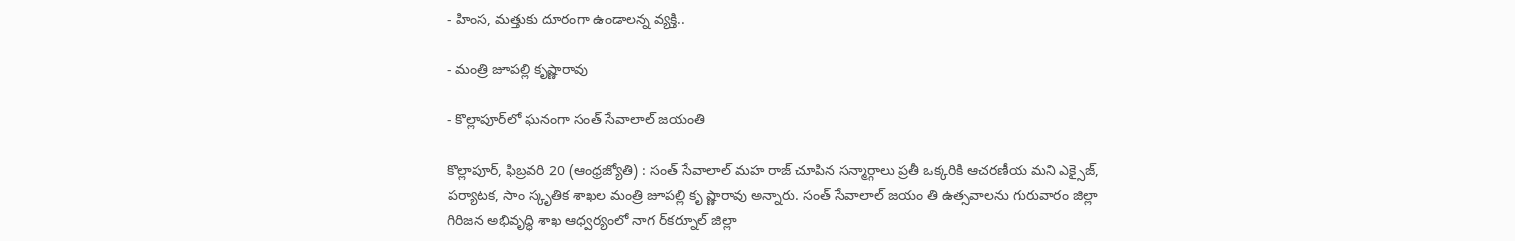- హింస, మత్తుకు దూరంగా ఉండాలన్న వ్యక్తి..

- మంత్రి జూపల్లి కృష్ణారావు

- కొల్లాపూర్‌లో ఘనంగా సంత్‌ సేవాలాల్‌ జయంతి

కొల్లాపూర్‌, ఫిబ్రవరి 20 (ఆంధ్రజ్యోతి) : సంత్‌ సేవాలాల్‌ మహ రాజ్‌ చూపిన సన్మార్గాలు ప్రతీ ఒక్కరికి ఆచరణీయ మని ఎక్సైజ్‌, పర్యాటక, సాం స్కృతిక శాఖల మంత్రి జూపల్లి కృ ష్ణారావు అన్నారు. సంత్‌ సేవాలాల్‌ జయం తి ఉత్సవాలను గురువారం జిల్లా గిరిజన అభివృద్ధి శాఖ ఆధ్వర్యంలో నాగ ర్‌కర్నూల్‌ జిల్లా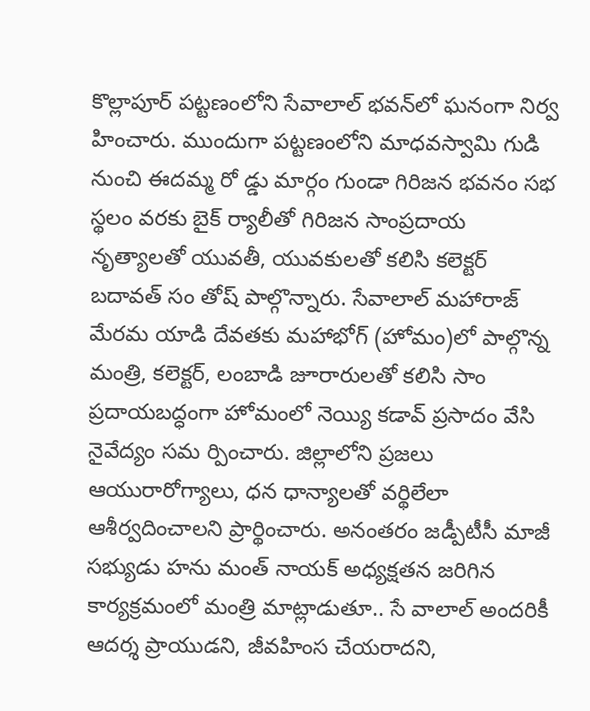కొల్లాపూర్‌ పట్టణంలోని సేవాలాల్‌ భవన్‌లో ఘనంగా నిర్వ హించారు. ముందుగా పట్టణంలోని మాధవస్వామి గుడి నుంచి ఈదమ్మ రో డ్డు మార్గం గుండా గిరిజన భవనం సభ స్థలం వరకు బైక్‌ ర్యాలీతో గిరిజన సాంప్రదాయ నృత్యాలతో యువతీ, యువకులతో కలిసి కలెక్టర్‌ బదావత్‌ సం తోష్‌ పాల్గొన్నారు. సేవాలాల్‌ మహారాజ్‌ మేరమ యాడి దేవతకు మహాభోగ్‌ (హోమం)లో పాల్గొన్న మంత్రి, కలెక్టర్‌, లంబాడి జూరారులతో కలిసి సాం ప్రదాయబద్ధంగా హోమంలో నెయ్యి కడావ్‌ ప్రసాదం వేసి నైవేద్యం సమ ర్పించారు. జిల్లాలోని ప్రజలు ఆయురారోగ్యాలు, ధన ధాన్యాలతో వర్థిలేలా ఆశీర్వదించాలని ప్రార్థించారు. అనంతరం జడ్పీటీసీ మాజీ సభ్యుడు హను మంత్‌ నాయక్‌ అధ్యక్షతన జరిగిన కార్యక్రమంలో మంత్రి మాట్లాడుతూ.. సే వాలాల్‌ అందరికీ ఆదర్శ ప్రాయుడని, జీవహింస చేయరాదని,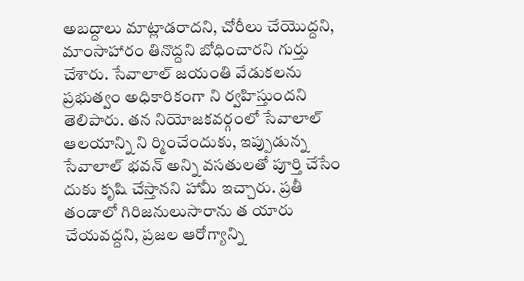అబద్దాలు మాట్లాడరాదని, చోరీలు చేయొద్దని, మాంసాహారం తినొద్దని బోధించారని గుర్తు చేశారు. సేవాలాల్‌ జయంతి వేడుకలను ప్రభుత్వం అధికారికంగా ని ర్వహిస్తుందని తెలిపారు. తన నియోజకవర్గంలో సేవాలాల్‌ ఆలయాన్ని ని ర్మించేందుకు, ఇప్పుడున్న సేవాలాల్‌ భవన్‌ అన్ని వసతులతో పూర్తి చేసేం దుకు కృషి చేస్తానని హామీ ఇచ్చారు. ప్రతీ తండాలో గిరిజనులుసారాను త యారు చేయవద్దని, ప్రజల ఆరోగ్యాన్ని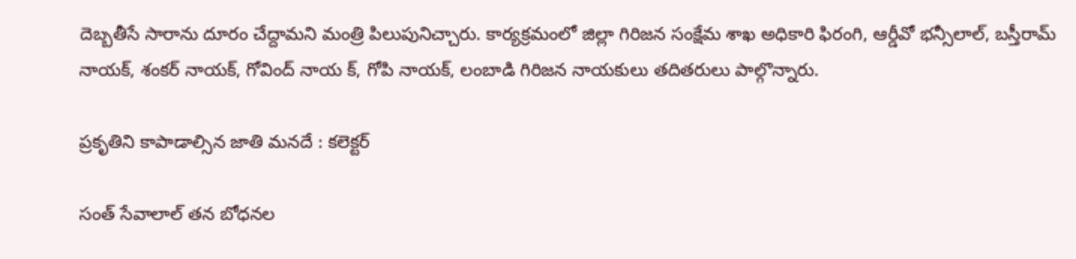దెబ్బతీసే సారాను దూరం చేద్దామని మంత్రి పిలుపునిచ్చారు. కార్యక్రమంలో జిల్లా గిరిజన సంక్షేమ శాఖ అధికారి ఫిరంగి, ఆర్డీవో భన్సీలాల్‌, బస్తీరామ్‌ నాయక్‌, శంకర్‌ నాయక్‌, గోవింద్‌ నాయ క్‌, గోపి నాయక్‌, లంబాడి గిరిజన నాయకులు తదితరులు పాల్గొన్నారు.

ప్రకృతిని కాపాడాల్సిన జాతి మనదే : కలెక్టర్‌

సంత్‌ సేవాలాల్‌ తన బోధనల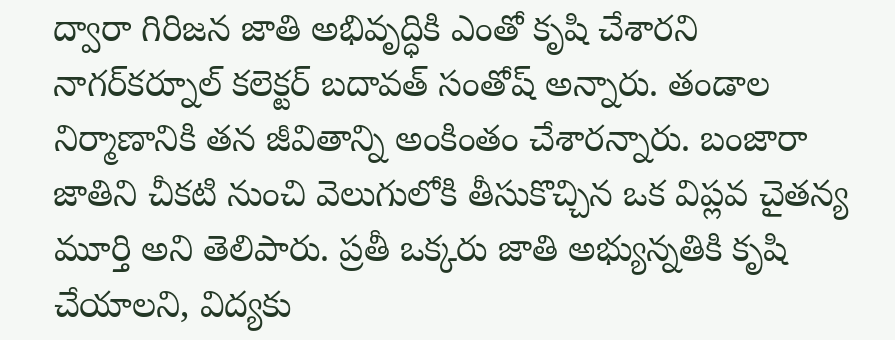ద్వారా గిరిజన జాతి అభివృద్ధికి ఎంతో కృషి చేశారని నాగర్‌కర్నూల్‌ కలెక్టర్‌ బదావత్‌ సంతోష్‌ అన్నారు. తండాల నిర్మాణానికి తన జీవితాన్ని అంకింతం చేశారన్నారు. బంజారా జాతిని చీకటి నుంచి వెలుగులోకి తీసుకొచ్చిన ఒక విప్లవ చైతన్య మూర్తి అని తెలిపారు. ప్రతీ ఒక్కరు జాతి అభ్యున్నతికి కృషి చేయాలని, విద్యకు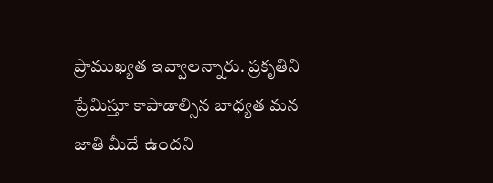ప్రాముఖ్యత ఇవ్వాలన్నారు. ప్రకృతిని ప్రేమిస్తూ కాపాడాల్సిన బాధ్యత మన జాతి మీదే ఉందని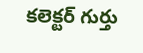కలెక్టర్‌ గుర్తు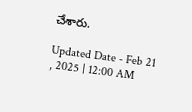చేశారు.

Updated Date - Feb 21 , 2025 | 12:00 AM